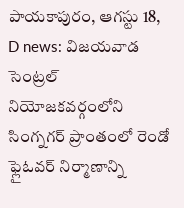పాయకాపురం, ఆగస్టు 18, D news: విజయవాడ సెంట్రల్ నియోజకవర్గంలోని సింగ్నగర్ ప్రాంతంలో రెండో ఫ్లైఓవర్ నిర్మాణాన్ని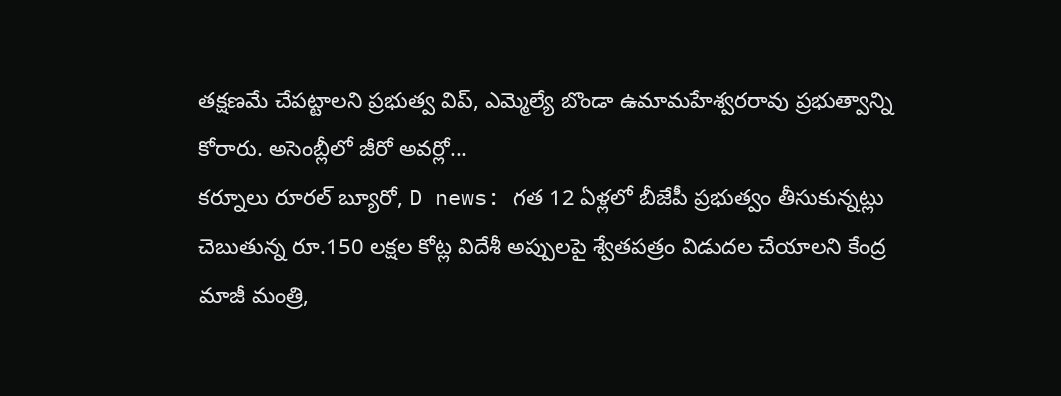తక్షణమే చేపట్టాలని ప్రభుత్వ విప్, ఎమ్మెల్యే బొండా ఉమామహేశ్వరరావు ప్రభుత్వాన్ని కోరారు. అసెంబ్లీలో జీరో అవర్లో...
కర్నూలు రూరల్ బ్యూరో, D news: గత 12 ఏళ్లలో బీజేపీ ప్రభుత్వం తీసుకున్నట్లు చెబుతున్న రూ.150 లక్షల కోట్ల విదేశీ అప్పులపై శ్వేతపత్రం విడుదల చేయాలని కేంద్ర మాజీ మంత్రి,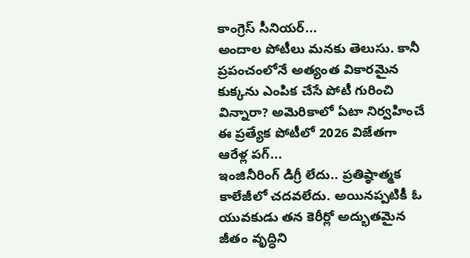కాంగ్రెస్ సీనియర్...
అందాల పోటీలు మనకు తెలుసు. కానీ ప్రపంచంలోనే అత్యంత వికారమైన కుక్కను ఎంపిక చేసే పోటీ గురించి విన్నారా? అమెరికాలో ఏటా నిర్వహించే ఈ ప్రత్యేక పోటీలో 2026 విజేతగా ఆరేళ్ల పగ్...
ఇంజినీరింగ్ డిగ్రీ లేదు.. ప్రతిష్ఠాత్మక కాలేజీలో చదవలేదు. అయినప్పటికీ ఓ యువకుడు తన కెరీర్లో అద్భుతమైన జీతం వృద్ధిని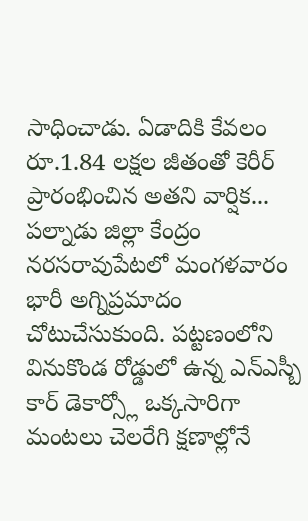సాధించాడు. ఏడాదికి కేవలం రూ.1.84 లక్షల జీతంతో కెరీర్ ప్రారంభించిన అతని వార్షిక...
పల్నాడు జిల్లా కేంద్రం నరసరావుపేటలో మంగళవారం భారీ అగ్నిప్రమాదం చోటుచేసుకుంది. పట్టణంలోని వినుకొండ రోడ్డులో ఉన్న ఎన్ఎస్బీ కార్ డెకార్స్లో ఒక్కసారిగా మంటలు చెలరేగి క్షణాల్లోనే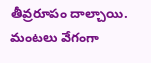తీవ్రరూపం దాల్చాయి. మంటలు వేగంగా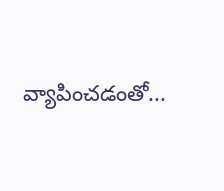వ్యాపించడంతో...